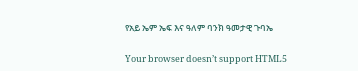የአይ ኤም ኤፍ እና ዓለም ባንክ ዓመታዊ ጉባኤ

Your browser doesn’t support HTML5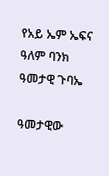የአይ ኤም ኤፍና ዓለም ባንክ ዓመታዊ ጉባኤ

ዓመታዊው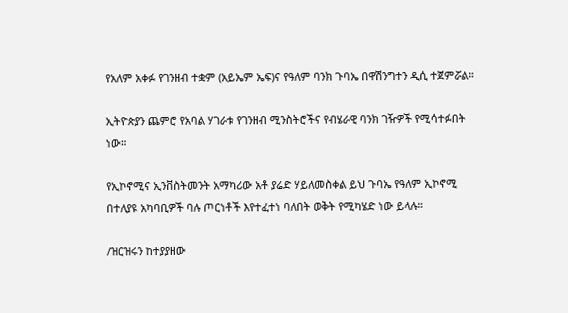የአለም አቀፉ የገንዘብ ተቋም (አይኤም ኤፍ)ና የዓለም ባንክ ጉባኤ በዋሽንግተን ዲሲ ተጀምሯል።

ኢትዮጵያን ጨምሮ የአባል ሃገራቱ የገንዘብ ሚንስትሮችና የብሄራዊ ባንክ ገዥዎች የሚሳተፉበት ነው።

የኢኮኖሚና ኢንቨስትመንት አማካሪው አቶ ያሬድ ሃይለመስቀል ይህ ጉባኤ የዓለም ኢኮኖሚ በተለያዩ አካባቢዎች ባሉ ጦርነቶች እየተፈተነ ባለበት ወቅት የሚካሄድ ነው ይላሉ።

/ዝርዝሩን ከተያያዘው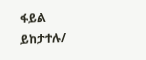ፋይል ይከታተሉ/